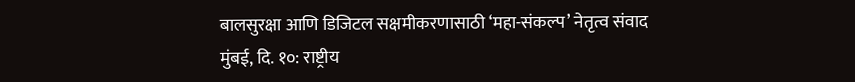बालसुरक्षा आणि डिजिटल सक्षमीकरणासाठी ‘महा-संकल्प’ नेतृत्व संवाद
मुंबई, दि. १०: राष्ट्रीय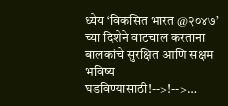ध्येय ‘विकसित भारत @२०४७’ च्या दिशेने वाटचाल करताना बालकांचे सुरक्षित आणि सक्षम भविष्य घडविण्यासाठी!-->!-->…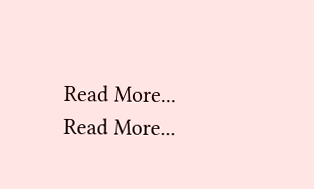Read More...
Read More...